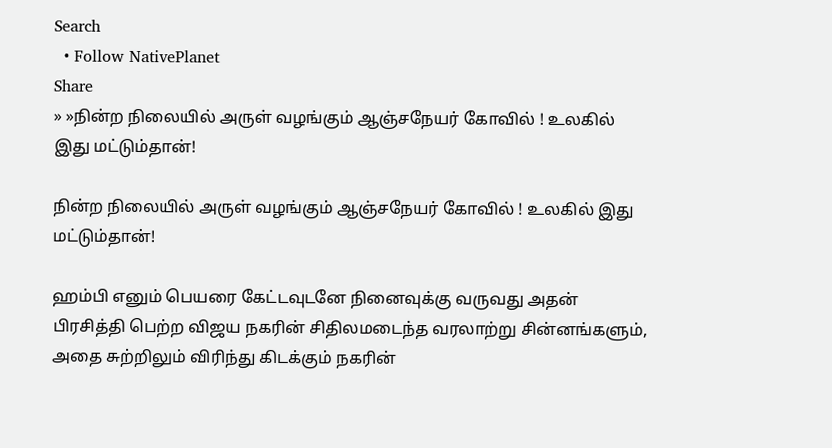Search
  • Follow NativePlanet
Share
» »நின்ற நிலையில் அருள் வழங்கும் ஆஞ்சநேயர் கோவில் ! உலகில் இது மட்டும்தான்!

நின்ற நிலையில் அருள் வழங்கும் ஆஞ்சநேயர் கோவில் ! உலகில் இது மட்டும்தான்!

ஹம்பி எனும் பெயரை கேட்டவுடனே நினைவுக்கு வருவது அதன் பிரசித்தி பெற்ற விஜய நகரின் சிதிலமடைந்த வரலாற்று சின்னங்களும், அதை சுற்றிலும் விரிந்து கிடக்கும் நகரின்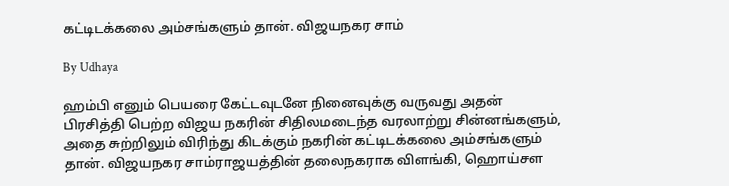கட்டிடக்கலை அம்சங்களும் தான். விஜயநகர சாம்

By Udhaya

ஹம்பி எனும் பெயரை கேட்டவுடனே நினைவுக்கு வருவது அதன் பிரசித்தி பெற்ற விஜய நகரின் சிதிலமடைந்த வரலாற்று சின்னங்களும், அதை சுற்றிலும் விரிந்து கிடக்கும் நகரின் கட்டிடக்கலை அம்சங்களும் தான். விஜயநகர சாம்ராஜயத்தின் தலைநகராக விளங்கி, ஹொய்சள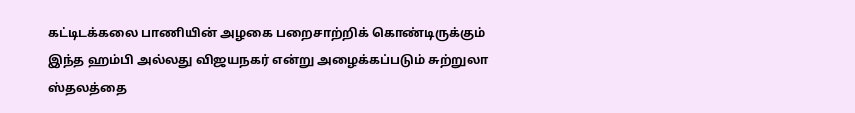கட்டிடக்கலை பாணியின் அழகை பறைசாற்றிக் கொண்டிருக்கும் இந்த ஹம்பி அல்லது விஜயநகர் என்று அழைக்கப்படும் சுற்றுலா ஸ்தலத்தை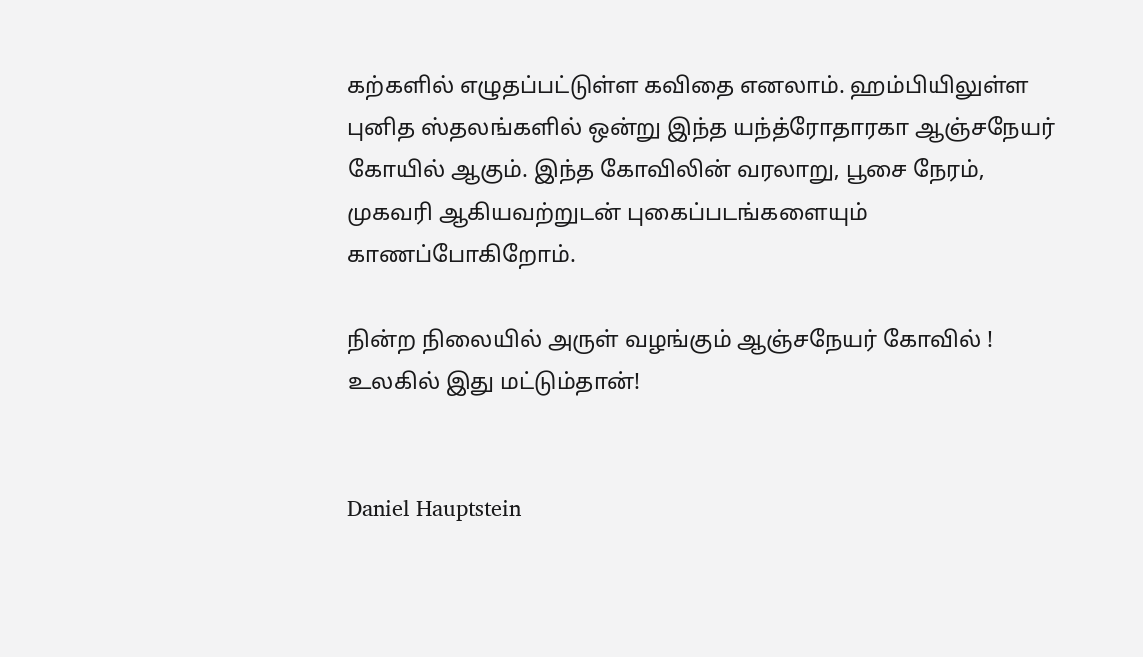கற்களில் எழுதப்பட்டுள்ள கவிதை எனலாம். ஹம்பியிலுள்ள புனித ஸ்தலங்களில் ஒன்று இந்த யந்த்ரோதாரகா ஆஞ்சநேயர் கோயில் ஆகும். இந்த கோவிலின் வரலாறு, பூசை நேரம், முகவரி ஆகியவற்றுடன் புகைப்படங்களையும் காணப்போகிறோம்.

நின்ற நிலையில் அருள் வழங்கும் ஆஞ்சநேயர் கோவில் ! உலகில் இது மட்டும்தான்!


Daniel Hauptstein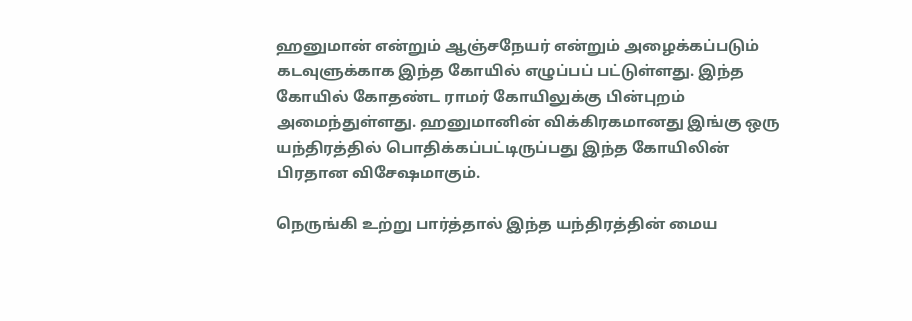ஹனுமான் என்றும் ஆஞ்சநேயர் என்றும் அழைக்கப்படும் கடவுளுக்காக இந்த கோயில் எழுப்பப் பட்டுள்ளது. இந்த கோயில் கோதண்ட ராமர் கோயிலுக்கு பின்புறம் அமைந்துள்ளது. ஹனுமானின் விக்கிரகமானது இங்கு ஒரு யந்திரத்தில் பொதிக்கப்பட்டிருப்பது இந்த கோயிலின் பிரதான விசேஷமாகும்.

நெருங்கி உற்று பார்த்தால் இந்த யந்திரத்தின் மைய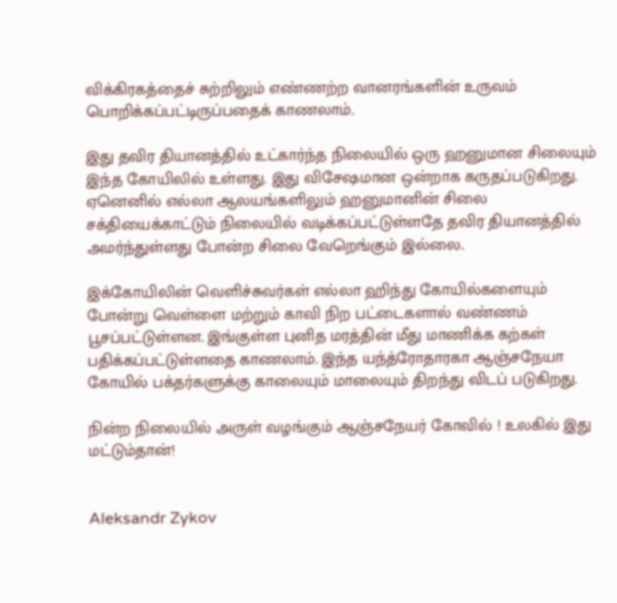விக்கிரகத்தைச் சுற்றிலும் எண்ணற்ற வானரங்களின் உருவம் பொறிக்கப்பட்டிருப்பதைக் காணலாம்.

இது தவிர தியானத்தில் உட்கார்ந்த நிலையில் ஒரு ஹனுமான சிலையும் இந்த கோயிலில் உள்ளது. இது விசேஷமான ஒன்றாக கருதப்படுகிறது. ஏனெனில் எல்லா ஆலயங்களிலும் ஹனுமானின் சிலை சக்தியைக்காட்டும் நிலையில் வடிக்கப்பட்டுள்ளதே தவிர தியானத்தில் அமர்ந்துள்ளது போன்ற சிலை வேறெங்கும் இல்லை.

இக்கோயிலின் வெளிச்சுவர்கள் எல்லா ஹிந்து கோயில்களையும் போன்று வெள்ளை மற்றும் காவி நிற பட்டைகளால் வண்ணம் பூசப்பட்டுள்ளன. இங்குள்ள புனித மரத்தின் மீது மாணிக்க கற்கள் பதிக்கப்பட்டுள்ளதை காணலாம். இந்த யந்த்ரோதாரகா ஆஞ்சநேயா கோயில் பக்தர்களுக்கு காலையும் மாலையும் திறந்து விடப் படுகிறது.

நின்ற நிலையில் அருள் வழங்கும் ஆஞ்சநேயர் கோவில் ! உலகில் இது மட்டும்தான்!


Aleksandr Zykov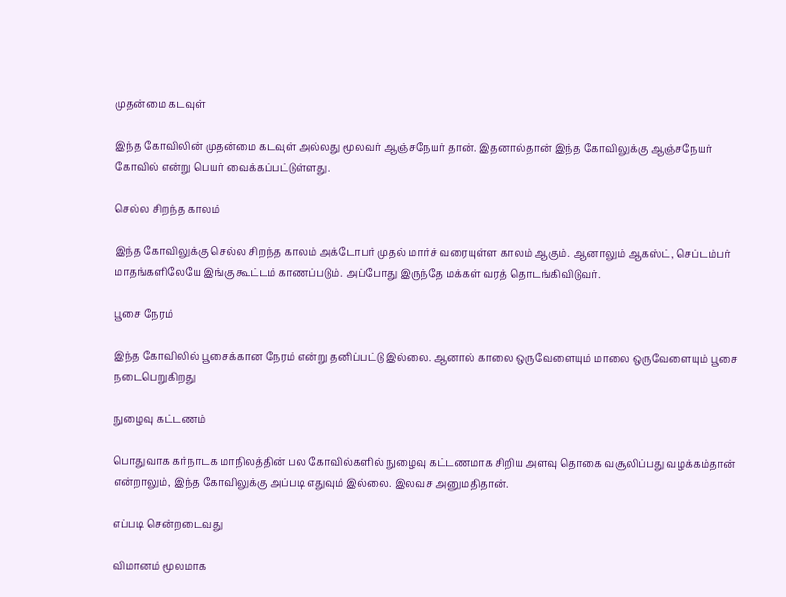முதன்மை கடவுள்

இந்த கோவிலின் முதன்மை கடவுள் அல்லது மூலவர் ஆஞ்சநேயர் தான். இதனால்தான் இந்த கோவிலுக்கு ஆஞ்சநேயர் கோவில் என்று பெயர் வைக்கப்பட்டுள்ளது.

செல்ல சிறந்த காலம்

இந்த கோவிலுக்கு செல்ல சிறந்த காலம் அக்டோபர் முதல் மார்ச் வரையுள்ள காலம் ஆகும். ஆனாலும் ஆகஸ்ட், செப்டம்பர் மாதங்களிலேயே இங்கு கூட்டம் காணப்படும். அப்போது இருந்தே மக்கள் வரத் தொடங்கிவிடுவர்.

பூசை நேரம்

இந்த கோவிலில் பூசைக்கான நேரம் என்று தனிப்பட்டு இல்லை. ஆனால் காலை ஒருவேளையும் மாலை ஒருவேளையும் பூசை நடைபெறுகிறது

நுழைவு கட்டணம்

பொதுவாக கர்நாடக மாநிலத்தின் பல கோவில்களில் நுழைவு கட்டணமாக சிறிய அளவு தொகை வசூலிப்பது வழக்கம்தான் என்றாலும், இந்த கோவிலுக்கு அப்படி எதுவும் இல்லை. இலவச அனுமதிதான்.

எப்படி சென்றடைவது

விமானம் மூலமாக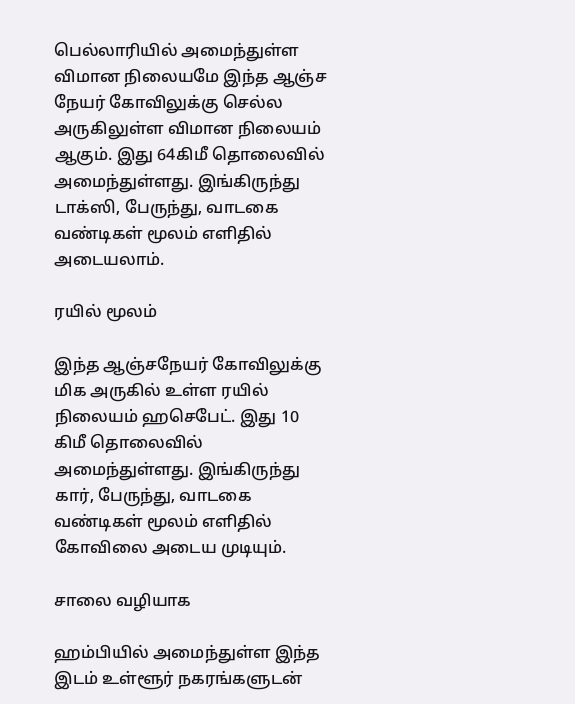பெல்லாரியில் அமைந்துள்ள விமான நிலையமே இந்த ஆஞ்ச நேயர் கோவிலுக்கு செல்ல அருகிலுள்ள விமான நிலையம் ஆகும். இது 64கிமீ தொலைவில் அமைந்துள்ளது. இங்கிருந்து டாக்ஸி, பேருந்து, வாடகை வண்டிகள் மூலம் எளிதில் அடையலாம்.

ரயில் மூலம்

இந்த ஆஞ்சநேயர் கோவிலுக்கு மிக அருகில் உள்ள ரயில் நிலையம் ஹசெபேட். இது 10 கிமீ தொலைவில் அமைந்துள்ளது. இங்கிருந்து கார், பேருந்து, வாடகை வண்டிகள் மூலம் எளிதில் கோவிலை அடைய முடியும்.

சாலை வழியாக

ஹம்பியில் அமைந்துள்ள இந்த இடம் உள்ளூர் நகரங்களுடன்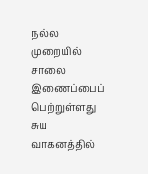நல்ல முறையில் சாலை இணைப்பைப் பெற்றுள்ளது சுய வாகனத்தில்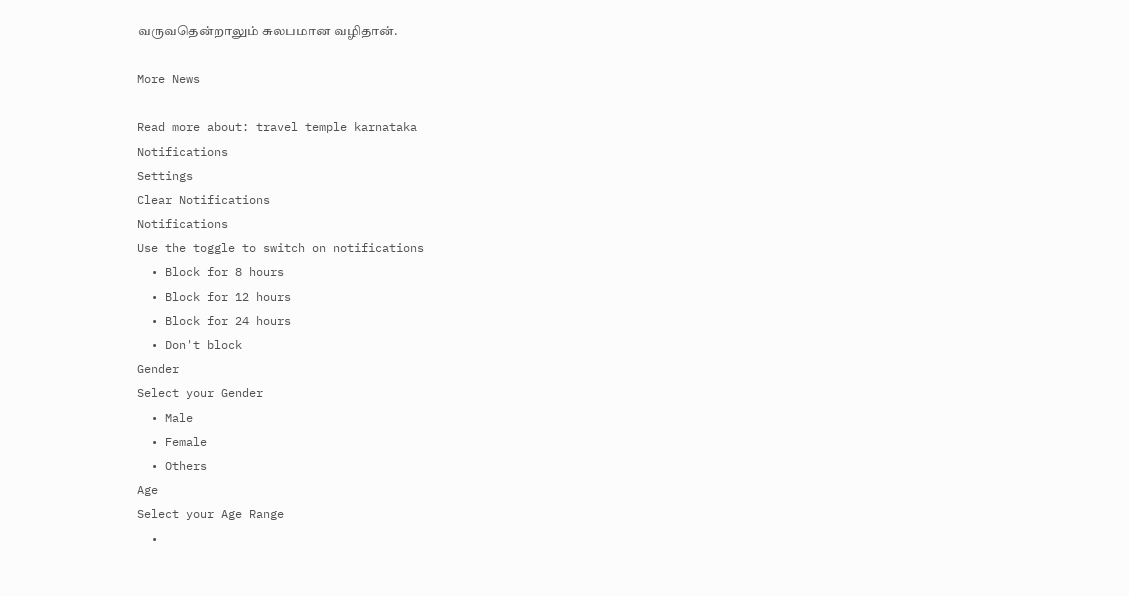வருவதென்றாலும் சுலபமான வழிதான்.

More News

Read more about: travel temple karnataka
Notifications
Settings
Clear Notifications
Notifications
Use the toggle to switch on notifications
  • Block for 8 hours
  • Block for 12 hours
  • Block for 24 hours
  • Don't block
Gender
Select your Gender
  • Male
  • Female
  • Others
Age
Select your Age Range
  •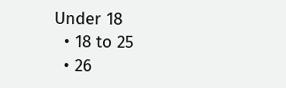Under 18
  • 18 to 25
  • 26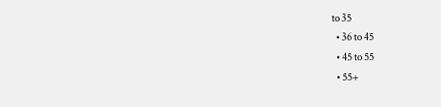to 35
  • 36 to 45
  • 45 to 55
  • 55+